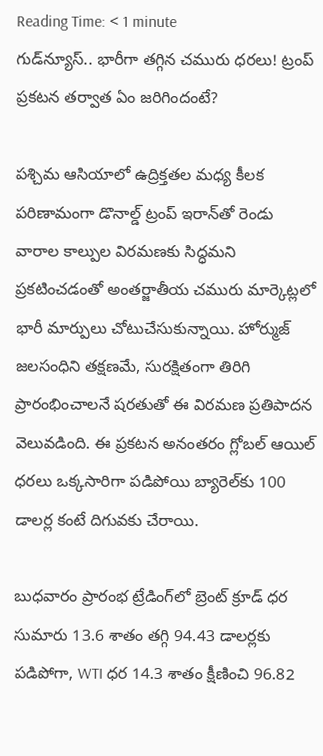Reading Time: < 1 minute
గుడ్‌న్యూస్‌.. భారీగా తగ్గిన చమురు ధరలు! ట్రంప్‌ ప్రకటన తర్వాత ఏం జరిగిందంటే?

పశ్చిమ ఆసియాలో ఉద్రిక్తతల మధ్య కీలక పరిణామంగా డొనాల్డ్‌ ట్రంప్‌ ఇరాన్‌తో రెండు వారాల కాల్పుల విరమణకు సిద్ధమని ప్రకటించడంతో అంతర్జాతీయ చమురు మార్కెట్లలో భారీ మార్పులు చోటుచేసుకున్నాయి. హోర్ముజ్ జలసంధిని తక్షణమే, సురక్షితంగా తిరిగి ప్రారంభించాలనే షరతుతో ఈ విరమణ ప్రతిపాదన వెలువడింది. ఈ ప్రకటన అనంతరం గ్లోబల్ ఆయిల్ ధరలు ఒక్కసారిగా పడిపోయి బ్యారెల్‌కు 100 డాలర్ల కంటే దిగువకు చేరాయి.

బుధవారం ప్రారంభ ట్రేడింగ్‌లో బ్రెంట్ క్రూడ్ ధర సుమారు 13.6 శాతం తగ్గి 94.43 డాలర్లకు పడిపోగా, WTI ధర 14.3 శాతం క్షీణించి 96.82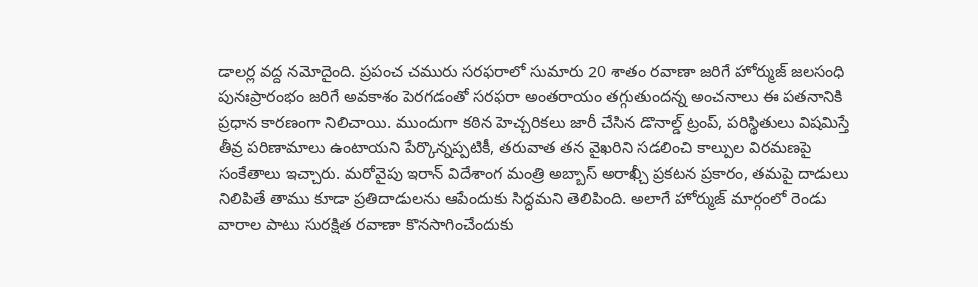డాలర్ల వద్ద నమోదైంది. ప్రపంచ చమురు సరఫరాలో సుమారు 20 శాతం రవాణా జరిగే హోర్ముజ్ జలసంధి పునఃప్రారంభం జరిగే అవకాశం పెరగడంతో సరఫరా అంతరాయం తగ్గుతుందన్న అంచనాలు ఈ పతనానికి ప్రధాన కారణంగా నిలిచాయి. ముందుగా కఠిన హెచ్చరికలు జారీ చేసిన డొనాల్డ్‌ ట్రంప్‌, పరిస్థితులు విషమిస్తే తీవ్ర పరిణామాలు ఉంటాయని పేర్కొన్నప్పటికీ, తరువాత తన వైఖరిని సడలించి కాల్పుల విరమణపై సంకేతాలు ఇచ్చారు. మరోవైపు ఇరాన్ విదేశాంగ మంత్రి అబ్బాస్ అరాఖ్చీ ప్రకటన ప్రకారం, తమపై దాడులు నిలిపితే తాము కూడా ప్రతిదాడులను ఆపేందుకు సిద్ధమని తెలిపింది. అలాగే హోర్ముజ్ మార్గంలో రెండు వారాల పాటు సురక్షిత రవాణా కొనసాగించేందుకు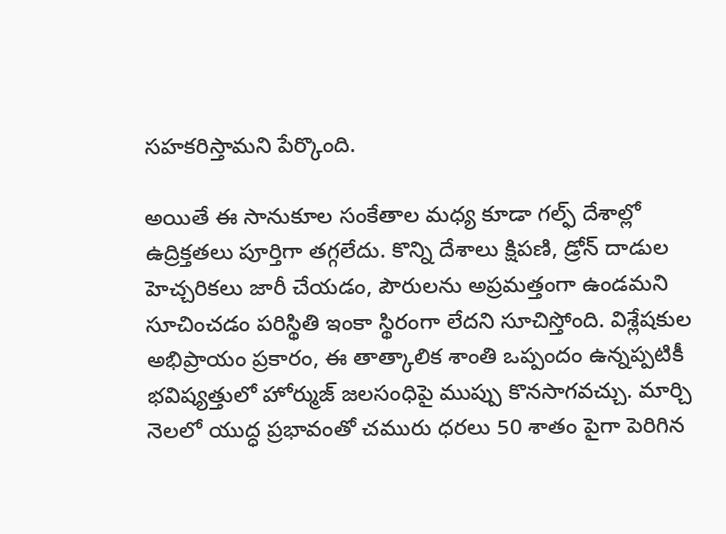సహకరిస్తామని పేర్కొంది.

అయితే ఈ సానుకూల సంకేతాల మధ్య కూడా గల్ఫ్ దేశాల్లో ఉద్రిక్తతలు పూర్తిగా తగ్గలేదు. కొన్ని దేశాలు క్షిపణి, డ్రోన్ దాడుల హెచ్చరికలు జారీ చేయడం, పౌరులను అప్రమత్తంగా ఉండమని సూచించడం పరిస్థితి ఇంకా స్థిరంగా లేదని సూచిస్తోంది. విశ్లేషకుల అభిప్రాయం ప్రకారం, ఈ తాత్కాలిక శాంతి ఒప్పందం ఉన్నప్పటికీ భవిష్యత్తులో హోర్ముజ్ జలసంధిపై ముప్పు కొనసాగవచ్చు. మార్చి నెలలో యుద్ధ ప్రభావంతో చమురు ధరలు 50 శాతం పైగా పెరిగిన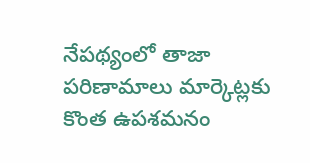నేపథ్యంలో తాజా పరిణామాలు మార్కెట్లకు కొంత ఉపశమనం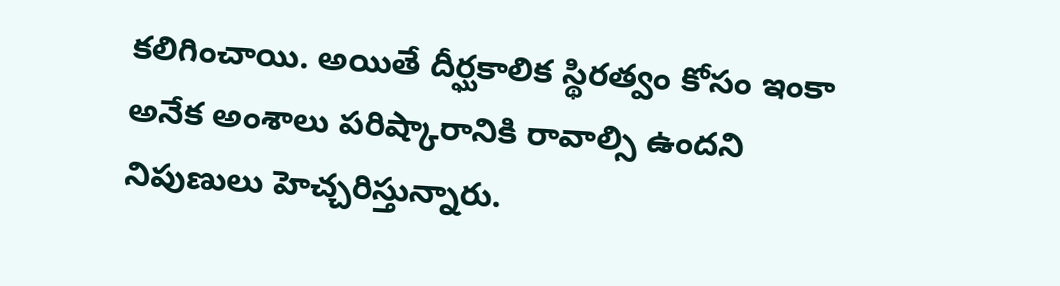కలిగించాయి. అయితే దీర్ఘకాలిక స్థిరత్వం కోసం ఇంకా అనేక అంశాలు పరిష్కారానికి రావాల్సి ఉందని నిపుణులు హెచ్చరిస్తున్నారు.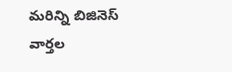మరిన్ని బిజినెస్ వార్తల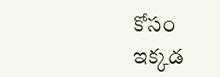కోసం ఇక్కడ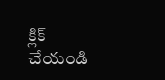క్లిక్ చేయండి